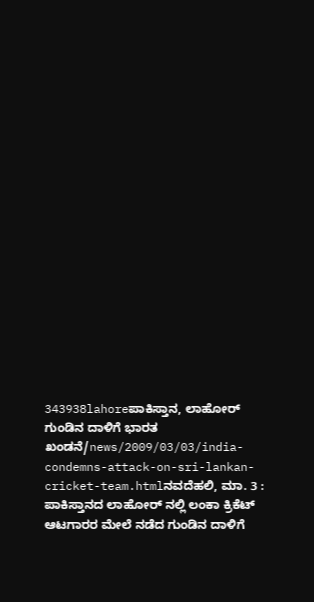343938lahoreಪಾಕಿಸ್ತಾನ, ಲಾಹೋರ್ ಗುಂಡಿನ ದಾಳಿಗೆ ಭಾರತ ಖಂಡನೆ/news/2009/03/03/india-condemns-attack-on-sri-lankan-cricket-team.htmlನವದೆಹಲಿ, ಮಾ. 3 : ಪಾಕಿಸ್ತಾನದ ಲಾಹೋರ್ ನಲ್ಲಿ ಲಂಕಾ ಕ್ರಿಕೆಟ್ ಆಟಗಾರರ ಮೇಲೆ ನಡೆದ ಗುಂಡಿನ ದಾಳಿಗೆ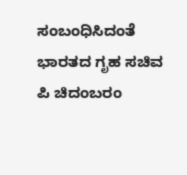ಸಂಬಂಧಿಸಿದಂತೆ ಭಾರತದ ಗೃಹ ಸಚಿವ ಪಿ ಚಿದಂಬರಂ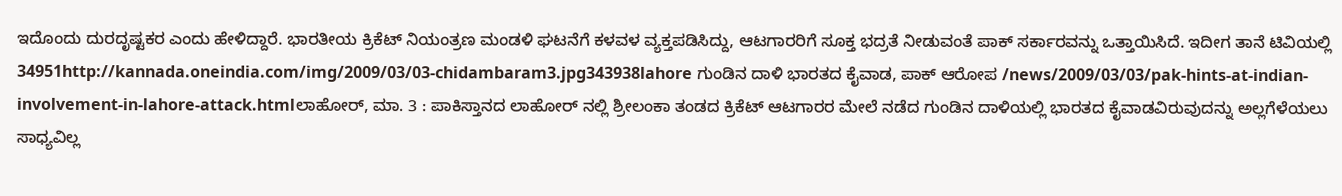ಇದೊಂದು ದುರದೃಷ್ಟಕರ ಎಂದು ಹೇಳಿದ್ದಾರೆ. ಭಾರತೀಯ ಕ್ರಿಕೆಟ್ ನಿಯಂತ್ರಣ ಮಂಡಳಿ ಘಟನೆಗೆ ಕಳವಳ ವ್ಯಕ್ತಪಡಿಸಿದ್ದು, ಆಟಗಾರರಿಗೆ ಸೂಕ್ತ ಭದ್ರತೆ ನೀಡುವಂತೆ ಪಾಕ್ ಸರ್ಕಾರವನ್ನು ಒತ್ತಾಯಿಸಿದೆ. ಇದೀಗ ತಾನೆ ಟಿವಿಯಲ್ಲಿ 34951http://kannada.oneindia.com/img/2009/03/03-chidambaram3.jpg343938lahore ಗುಂಡಿನ ದಾಳಿ ಭಾರತದ ಕೈವಾಡ, ಪಾಕ್ ಆರೋಪ /news/2009/03/03/pak-hints-at-indian-involvement-in-lahore-attack.htmlಲಾಹೋರ್, ಮಾ. 3 : ಪಾಕಿಸ್ತಾನದ ಲಾಹೋರ್ ನಲ್ಲಿ ಶ್ರೀಲಂಕಾ ತಂಡದ ಕ್ರಿಕೆಟ್ ಆಟಗಾರರ ಮೇಲೆ ನಡೆದ ಗುಂಡಿನ ದಾಳಿಯಲ್ಲಿ ಭಾರತದ ಕೈವಾಡವಿರುವುದನ್ನು ಅಲ್ಲಗೆಳೆಯಲು ಸಾಧ್ಯವಿಲ್ಲ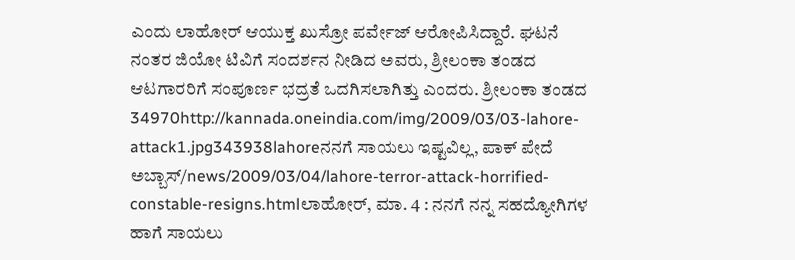ಎಂದು ಲಾಹೋರ್ ಆಯುಕ್ತ ಖುಸ್ರೋ ಪರ್ವೇಜ್ ಆರೋಪಿಸಿದ್ದಾರೆ. ಘಟನೆ ನಂತರ ಜಿಯೋ ಟಿವಿಗೆ ಸಂದರ್ಶನ ನೀಡಿದ ಅವರು, ಶ್ರೀಲಂಕಾ ತಂಡದ ಆಟಗಾರರಿಗೆ ಸಂಪೂರ್ಣ ಭದ್ರತೆ ಒದಗಿಸಲಾಗಿತ್ತು ಎಂದರು. ಶ್ರೀಲಂಕಾ ತಂಡದ 34970http://kannada.oneindia.com/img/2009/03/03-lahore-attack1.jpg343938lahoreನನಗೆ ಸಾಯಲು ಇಷ್ಟವಿಲ್ಲ, ಪಾಕ್ ಪೇದೆ ಅಬ್ಬಾಸ್/news/2009/03/04/lahore-terror-attack-horrified-constable-resigns.htmlಲಾಹೋರ್, ಮಾ. 4 : ನನಗೆ ನನ್ನ ಸಹದ್ಯೋಗಿಗಳ ಹಾಗೆ ಸಾಯಲು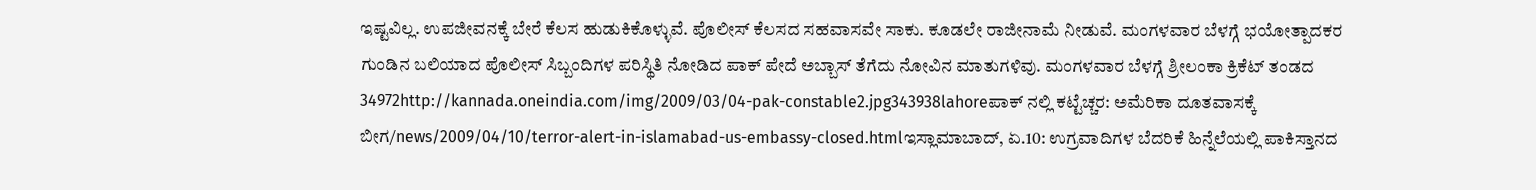ಇಷ್ಟವಿಲ್ಲ. ಉಪಜೀವನಕ್ಕೆ ಬೇರೆ ಕೆಲಸ ಹುಡುಕಿಕೊಳ್ಳುವೆ. ಪೊಲೀಸ್ ಕೆಲಸದ ಸಹವಾಸವೇ ಸಾಕು. ಕೂಡಲೇ ರಾಜೀನಾಮೆ ನೀಡುವೆ. ಮಂಗಳವಾರ ಬೆಳಗ್ಗೆ ಭಯೋತ್ಪಾದಕರ ಗುಂಡಿನ ಬಲಿಯಾದ ಪೊಲೀಸ್ ಸಿಬ್ಬಂದಿಗಳ ಪರಿಸ್ಥಿತಿ ನೋಡಿದ ಪಾಕ್ ಪೇದೆ ಅಬ್ಬಾಸ್ ತೆಗೆದು ನೋವಿನ ಮಾತುಗಳಿವು. ಮಂಗಳವಾರ ಬೆಳಗ್ಗೆ ಶ್ರೀಲಂಕಾ ಕ್ರಿಕೆಟ್ ತಂಡದ 34972http://kannada.oneindia.com/img/2009/03/04-pak-constable2.jpg343938lahoreಪಾಕ್ ನಲ್ಲಿ ಕಟ್ಟೆಚ್ಚರ: ಅಮೆರಿಕಾ ದೂತವಾಸಕ್ಕೆ ಬೀಗ/news/2009/04/10/terror-alert-in-islamabad-us-embassy-closed.htmlಇಸ್ಲಾಮಾಬಾದ್, ಏ.10: ಉಗ್ರವಾದಿಗಳ ಬೆದರಿಕೆ ಹಿನ್ನೆಲೆಯಲ್ಲಿ ಪಾಕಿಸ್ತಾನದ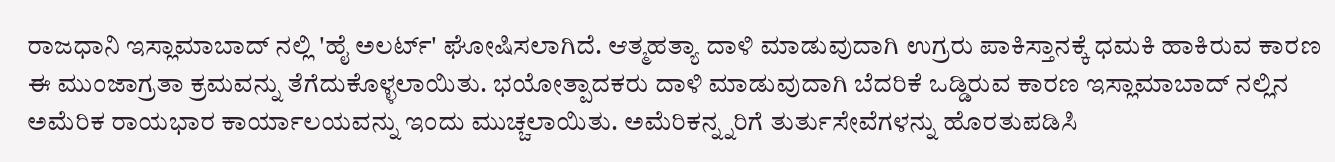ರಾಜಧಾನಿ ಇಸ್ಲಾಮಾಬಾದ್ ನಲ್ಲಿ 'ಹೈ ಅಲರ್ಟ್' ಘೋಷಿಸಲಾಗಿದೆ. ಆತ್ಮಹತ್ಯಾ ದಾಳಿ ಮಾಡುವುದಾಗಿ ಉಗ್ರರು ಪಾಕಿಸ್ತಾನಕ್ಕೆ ಧಮಕಿ ಹಾಕಿರುವ ಕಾರಣ ಈ ಮುಂಜಾಗ್ರತಾ ಕ್ರಮವನ್ನು ತೆಗೆದುಕೊಳ್ಳಲಾಯಿತು. ಭಯೋತ್ಪಾದಕರು ದಾಳಿ ಮಾಡುವುದಾಗಿ ಬೆದರಿಕೆ ಒಡ್ಡಿರುವ ಕಾರಣ ಇಸ್ಲಾಮಾಬಾದ್ ನಲ್ಲಿನ ಅಮೆರಿಕ ರಾಯಭಾರ ಕಾರ್ಯಾಲಯವನ್ನು ಇಂದು ಮುಚ್ಚಲಾಯಿತು. ಅಮೆರಿಕನ್ನ್ನರಿಗೆ ತುರ್ತುಸೇವೆಗಳನ್ನು ಹೊರತುಪಡಿಸಿ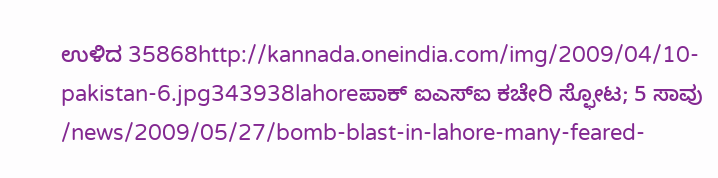ಉಳಿದ 35868http://kannada.oneindia.com/img/2009/04/10-pakistan-6.jpg343938lahoreಪಾಕ್ ಐಎಸ್ಐ ಕಚೇರಿ ಸ್ಫೋಟ; 5 ಸಾವು /news/2009/05/27/bomb-blast-in-lahore-many-feared-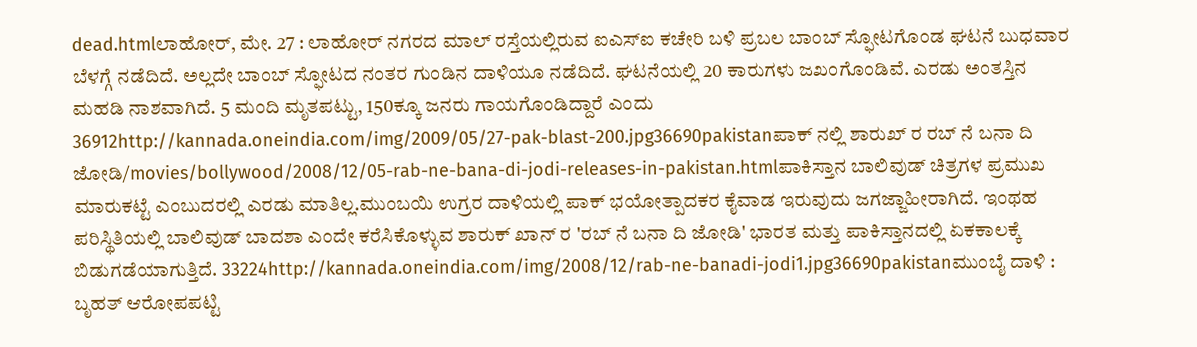dead.htmlಲಾಹೋರ್, ಮೇ. 27 : ಲಾಹೋರ್ ನಗರದ ಮಾಲ್ ರಸ್ತೆಯಲ್ಲಿರುವ ಐಎಸ್ಐ ಕಚೇರಿ ಬಳಿ ಪ್ರಬಲ ಬಾಂಬ್ ಸ್ಫೋಟಗೊಂಡ ಘಟನೆ ಬುಧವಾರ ಬೆಳಗ್ಗೆ ನಡೆದಿದೆ. ಅಲ್ಲದೇ ಬಾಂಬ್ ಸ್ಫೋಟದ ನಂತರ ಗುಂಡಿನ ದಾಳಿಯೂ ನಡೆದಿದೆ. ಘಟನೆಯಲ್ಲಿ 20 ಕಾರುಗಳು ಜಖಂಗೊಂಡಿವೆ. ಎರಡು ಅಂತಸ್ತಿನ ಮಹಡಿ ನಾಶವಾಗಿದೆ. 5 ಮಂದಿ ಮೃತಪಟ್ಟು, 150ಕ್ಕೂ ಜನರು ಗಾಯಗೊಂಡಿದ್ದಾರೆ ಎಂದು 36912http://kannada.oneindia.com/img/2009/05/27-pak-blast-200.jpg36690pakistanಪಾಕ್ ನಲ್ಲಿ ಶಾರುಖ್ ರ ರಬ್ ನೆ ಬನಾ ದಿ ಜೋಡಿ/movies/bollywood/2008/12/05-rab-ne-bana-di-jodi-releases-in-pakistan.htmlಪಾಕಿಸ್ತಾನ ಬಾಲಿವುಡ್ ಚಿತ್ರಗಳ ಪ್ರಮುಖ ಮಾರುಕಟ್ಟೆ ಎಂಬುದರಲ್ಲಿ ಎರಡು ಮಾತಿಲ್ಲ.ಮುಂಬಯಿ ಉಗ್ರರ ದಾಳಿಯಲ್ಲಿ ಪಾಕ್ ಭಯೋತ್ಪಾದಕರ ಕೈವಾಡ ಇರುವುದು ಜಗಜ್ಜಾಹೀರಾಗಿದೆ. ಇಂಥಹ ಪರಿಸ್ಥಿತಿಯಲ್ಲಿ ಬಾಲಿವುಡ್ ಬಾದಶಾ ಎಂದೇ ಕರೆಸಿಕೊಳ್ಳುವ ಶಾರುಕ್ ಖಾನ್ ರ 'ರಬ್ ನೆ ಬನಾ ದಿ ಜೋಡಿ' ಭಾರತ ಮತ್ತು ಪಾಕಿಸ್ತಾನದಲ್ಲಿ ಏಕಕಾಲಕ್ಕೆ ಬಿಡುಗಡೆಯಾಗುತ್ತಿದೆ. 33224http://kannada.oneindia.com/img/2008/12/rab-ne-banadi-jodi1.jpg36690pakistanಮುಂಬೈ ದಾಳಿ : ಬೃಹತ್ ಆರೋಪಪಟ್ಟಿ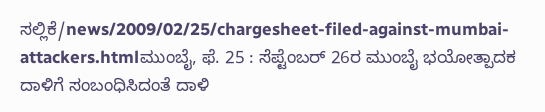ಸಲ್ಲಿಕೆ/news/2009/02/25/chargesheet-filed-against-mumbai-attackers.htmlಮುಂಬೈ, ಫೆ. 25 : ಸೆಪ್ಟೆಂಬರ್ 26ರ ಮುಂಬೈ ಭಯೋತ್ಪಾದಕ ದಾಳಿಗೆ ಸಂಬಂಧಿಸಿದಂತೆ ದಾಳಿ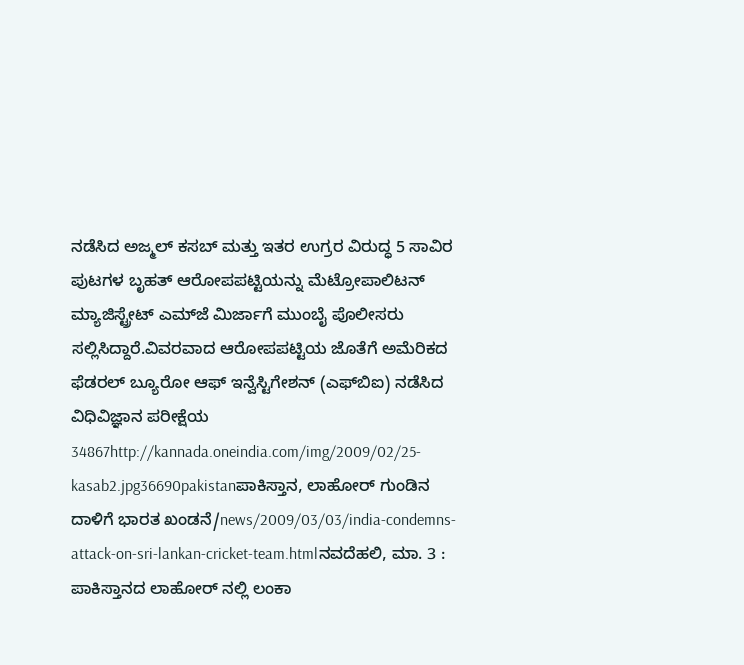ನಡೆಸಿದ ಅಜ್ಮಲ್ ಕಸಬ್ ಮತ್ತು ಇತರ ಉಗ್ರರ ವಿರುದ್ಧ 5 ಸಾವಿರ ಪುಟಗಳ ಬೃಹತ್ ಆರೋಪಪಟ್ಟಿಯನ್ನು ಮೆಟ್ರೋಪಾಲಿಟನ್ ಮ್ಯಾಜಿಸ್ಟ್ರೇಟ್ ಎಮ್‌ಜೆ ಮಿರ್ಜಾಗೆ ಮುಂಬೈ ಪೊಲೀಸರು ಸಲ್ಲಿಸಿದ್ದಾರೆ.ವಿವರವಾದ ಆರೋಪಪಟ್ಟಿಯ ಜೊತೆಗೆ ಅಮೆರಿಕದ ಫೆಡರಲ್ ಬ್ಯೂರೋ ಆಫ್ ಇನ್ವೆಸ್ಟಿಗೇಶನ್ (ಎಫ್‌ಬಿಐ) ನಡೆಸಿದ ವಿಧಿವಿಜ್ಞಾನ ಪರೀಕ್ಷೆಯ 34867http://kannada.oneindia.com/img/2009/02/25-kasab2.jpg36690pakistanಪಾಕಿಸ್ತಾನ, ಲಾಹೋರ್ ಗುಂಡಿನ ದಾಳಿಗೆ ಭಾರತ ಖಂಡನೆ/news/2009/03/03/india-condemns-attack-on-sri-lankan-cricket-team.htmlನವದೆಹಲಿ, ಮಾ. 3 : ಪಾಕಿಸ್ತಾನದ ಲಾಹೋರ್ ನಲ್ಲಿ ಲಂಕಾ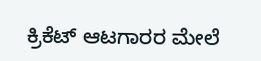ಕ್ರಿಕೆಟ್ ಆಟಗಾರರ ಮೇಲೆ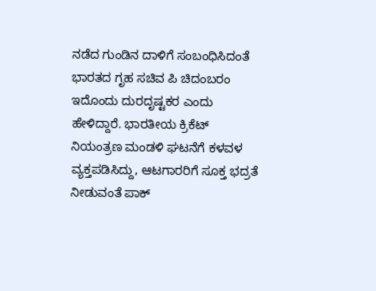ನಡೆದ ಗುಂಡಿನ ದಾಳಿಗೆ ಸಂಬಂಧಿಸಿದಂತೆ ಭಾರತದ ಗೃಹ ಸಚಿವ ಪಿ ಚಿದಂಬರಂ ಇದೊಂದು ದುರದೃಷ್ಟಕರ ಎಂದು ಹೇಳಿದ್ದಾರೆ. ಭಾರತೀಯ ಕ್ರಿಕೆಟ್ ನಿಯಂತ್ರಣ ಮಂಡಳಿ ಘಟನೆಗೆ ಕಳವಳ ವ್ಯಕ್ತಪಡಿಸಿದ್ದು, ಆಟಗಾರರಿಗೆ ಸೂಕ್ತ ಭದ್ರತೆ ನೀಡುವಂತೆ ಪಾಕ್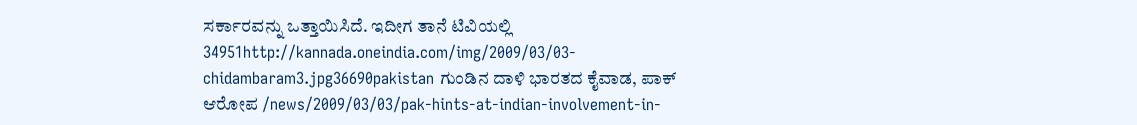ಸರ್ಕಾರವನ್ನು ಒತ್ತಾಯಿಸಿದೆ. ಇದೀಗ ತಾನೆ ಟಿವಿಯಲ್ಲಿ 34951http://kannada.oneindia.com/img/2009/03/03-chidambaram3.jpg36690pakistan ಗುಂಡಿನ ದಾಳಿ ಭಾರತದ ಕೈವಾಡ, ಪಾಕ್ ಆರೋಪ /news/2009/03/03/pak-hints-at-indian-involvement-in-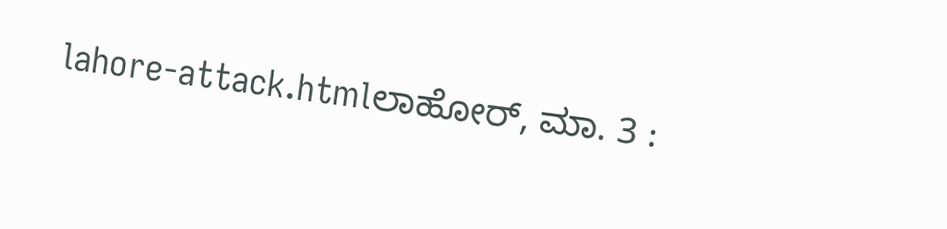lahore-attack.htmlಲಾಹೋರ್, ಮಾ. 3 :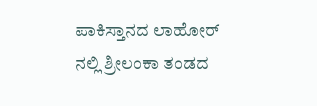ಪಾಕಿಸ್ತಾನದ ಲಾಹೋರ್ ನಲ್ಲಿ ಶ್ರೀಲಂಕಾ ತಂಡದ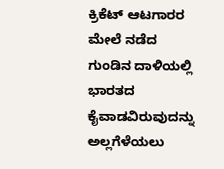ಕ್ರಿಕೆಟ್ ಆಟಗಾರರ ಮೇಲೆ ನಡೆದ ಗುಂಡಿನ ದಾಳಿಯಲ್ಲಿ ಭಾರತದ ಕೈವಾಡವಿರುವುದನ್ನು ಅಲ್ಲಗೆಳೆಯಲು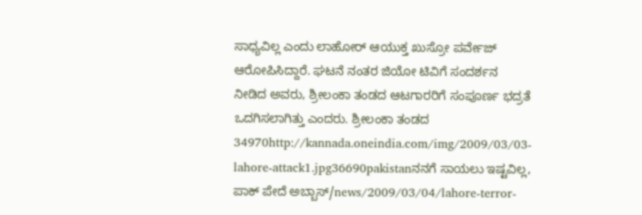ಸಾಧ್ಯವಿಲ್ಲ ಎಂದು ಲಾಹೋರ್ ಆಯುಕ್ತ ಖುಸ್ರೋ ಪರ್ವೇಜ್ ಆರೋಪಿಸಿದ್ದಾರೆ. ಘಟನೆ ನಂತರ ಜಿಯೋ ಟಿವಿಗೆ ಸಂದರ್ಶನ ನೀಡಿದ ಅವರು, ಶ್ರೀಲಂಕಾ ತಂಡದ ಆಟಗಾರರಿಗೆ ಸಂಪೂರ್ಣ ಭದ್ರತೆ ಒದಗಿಸಲಾಗಿತ್ತು ಎಂದರು. ಶ್ರೀಲಂಕಾ ತಂಡದ 34970http://kannada.oneindia.com/img/2009/03/03-lahore-attack1.jpg36690pakistanನನಗೆ ಸಾಯಲು ಇಷ್ಟವಿಲ್ಲ, ಪಾಕ್ ಪೇದೆ ಅಬ್ಬಾಸ್/news/2009/03/04/lahore-terror-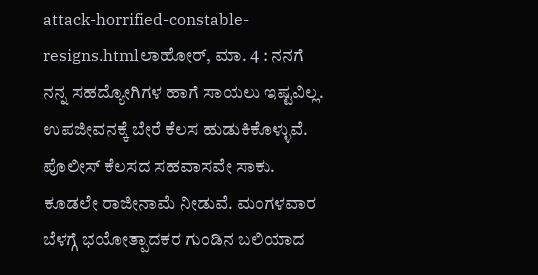attack-horrified-constable-resigns.htmlಲಾಹೋರ್, ಮಾ. 4 : ನನಗೆ ನನ್ನ ಸಹದ್ಯೋಗಿಗಳ ಹಾಗೆ ಸಾಯಲು ಇಷ್ಟವಿಲ್ಲ. ಉಪಜೀವನಕ್ಕೆ ಬೇರೆ ಕೆಲಸ ಹುಡುಕಿಕೊಳ್ಳುವೆ. ಪೊಲೀಸ್ ಕೆಲಸದ ಸಹವಾಸವೇ ಸಾಕು. ಕೂಡಲೇ ರಾಜೀನಾಮೆ ನೀಡುವೆ. ಮಂಗಳವಾರ ಬೆಳಗ್ಗೆ ಭಯೋತ್ಪಾದಕರ ಗುಂಡಿನ ಬಲಿಯಾದ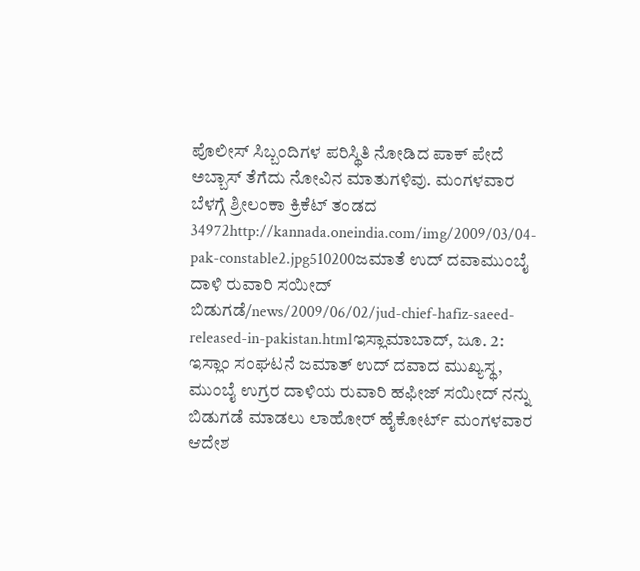ಪೊಲೀಸ್ ಸಿಬ್ಬಂದಿಗಳ ಪರಿಸ್ಥಿತಿ ನೋಡಿದ ಪಾಕ್ ಪೇದೆ ಅಬ್ಬಾಸ್ ತೆಗೆದು ನೋವಿನ ಮಾತುಗಳಿವು. ಮಂಗಳವಾರ ಬೆಳಗ್ಗೆ ಶ್ರೀಲಂಕಾ ಕ್ರಿಕೆಟ್ ತಂಡದ 34972http://kannada.oneindia.com/img/2009/03/04-pak-constable2.jpg510200ಜಮಾತೆ ಉದ್ ದವಾಮುಂಬೈ ದಾಳಿ ರುವಾರಿ ಸಯೀದ್ ಬಿಡುಗಡೆ/news/2009/06/02/jud-chief-hafiz-saeed-released-in-pakistan.htmlಇಸ್ಲಾಮಾಬಾದ್, ಜೂ. 2: ಇಸ್ಲಾಂ ಸಂಘಟನೆ ಜಮಾತ್ ಉದ್ ದವಾದ ಮುಖ್ಯಸ್ಥ, ಮುಂಬೈ ಉಗ್ರರ ದಾಳಿಯ ರುವಾರಿ ಹಫೀಜ್ ಸಯೀದ್ ನನ್ನು ಬಿಡುಗಡೆ ಮಾಡಲು ಲಾಹೋರ್ ಹೈಕೋರ್ಟ್ ಮಂಗಳವಾರ ಆದೇಶ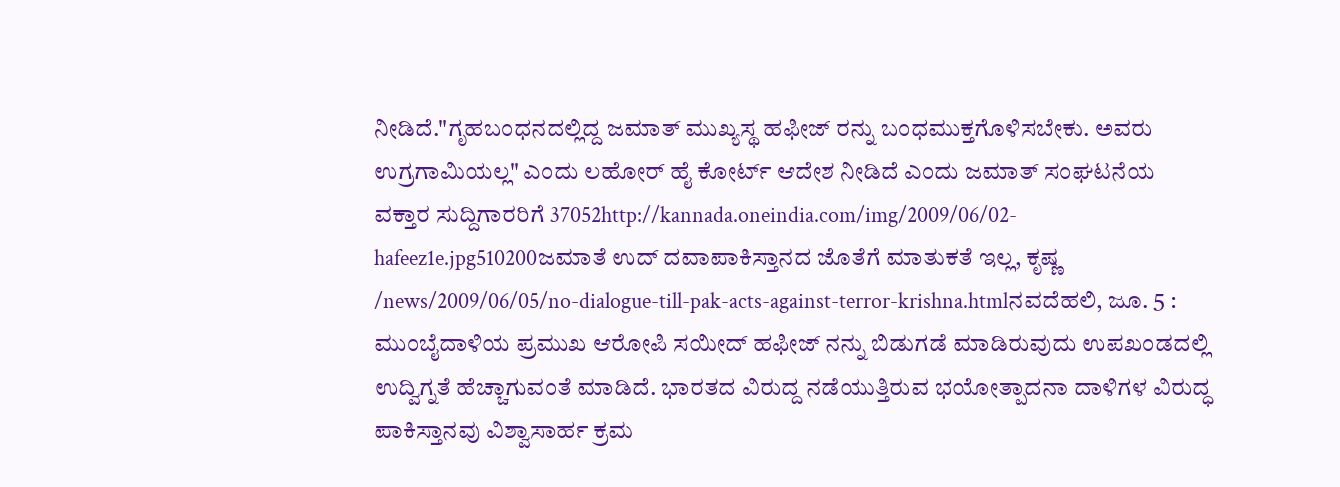ನೀಡಿದೆ."ಗೃಹಬಂಧನದಲ್ಲಿದ್ದ ಜಮಾತ್ ಮುಖ್ಯಸ್ಥ ಹಫೀಜ್ ರನ್ನು ಬಂಧಮುಕ್ತಗೊಳಿಸಬೇಕು. ಅವರು ಉಗ್ರಗಾಮಿಯಲ್ಲ" ಎಂದು ಲಹೋರ್ ಹೈ ಕೋರ್ಟ್ ಆದೇಶ ನೀಡಿದೆ ಎಂದು ಜಮಾತ್ ಸಂಘಟನೆಯ ವಕ್ತಾರ ಸುದ್ದಿಗಾರರಿಗೆ 37052http://kannada.oneindia.com/img/2009/06/02-hafeez1e.jpg510200ಜಮಾತೆ ಉದ್ ದವಾಪಾಕಿಸ್ತಾನದ ಜೊತೆಗೆ ಮಾತುಕತೆ ಇಲ್ಲ, ಕೃಷ್ಣ /news/2009/06/05/no-dialogue-till-pak-acts-against-terror-krishna.htmlನವದೆಹಲಿ, ಜೂ. 5 : ಮುಂಬೈದಾಳಿಯ ಪ್ರಮುಖ ಆರೋಪಿ ಸಯೀದ್‌ ಹಫೀಜ್ ನನ್ನು ಬಿಡುಗಡೆ ಮಾಡಿರುವುದು ಉಪಖಂಡದಲ್ಲಿ ಉದ್ವಿಗ್ನತೆ ಹೆಚ್ಚಾಗುವಂತೆ ಮಾಡಿದೆ. ಭಾರತದ ವಿರುದ್ದ ನಡೆಯುತ್ತಿರುವ ಭಯೋತ್ಪಾದನಾ ದಾಳಿಗಳ ವಿರುದ್ಧ ಪಾಕಿಸ್ತಾನವು ವಿಶ್ವಾಸಾರ್ಹ ಕ್ರಮ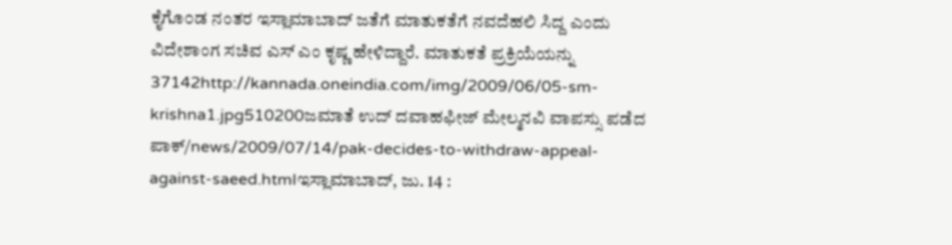ಕೈಗೊ೦ಡ ನಂತರ ಇಸ್ಲಾಮಾಬಾದ್ ಜತೆಗೆ ಮಾತುಕತೆಗೆ ನವದೆಹಲಿ ಸಿದ್ದ ಎಂದು ವಿದೇಶಾಂಗ ಸಚಿವ ಎಸ್ ಎಂ ಕೃಷ್ಣ ಹೇಳಿದ್ದಾರೆ. ಮಾತುಕತೆ ಪ್ರಕ್ರಿಯೆಯನ್ನು 37142http://kannada.oneindia.com/img/2009/06/05-sm-krishna1.jpg510200ಜಮಾತೆ ಉದ್ ದವಾಹಫೀಜ್ ಮೇಲ್ಮನವಿ ವಾಪಸ್ಸು ಪಡೆದ ಪಾಕ್/news/2009/07/14/pak-decides-to-withdraw-appeal-against-saeed.htmlಇಸ್ಲಾಮಾಬಾದ್, ಜು. 14 :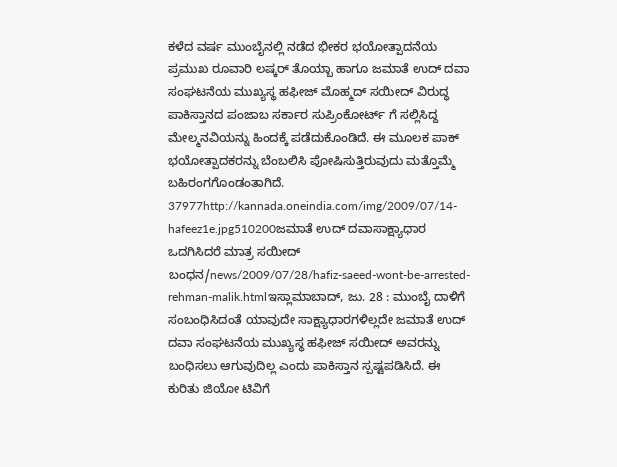ಕಳೆದ ವರ್ಷ ಮುಂಬೈನಲ್ಲಿ ನಡೆದ ಭೀಕರ ಭಯೋತ್ಪಾದನೆಯ ಪ್ರಮುಖ ರೂವಾರಿ ಲಷ್ಕರ್ ತೊಯ್ಬಾ ಹಾಗೂ ಜಮಾತೆ ಉದ್ ದವಾ ಸಂಘಟನೆಯ ಮುಖ್ಯಸ್ಥ ಹಫೀಜ್ ಮೊಹ್ಮದ್ ಸಯೀದ್ ವಿರುದ್ಧ ಪಾಕಿಸ್ತಾನದ ಪಂಜಾಬ ಸರ್ಕಾರ ಸುಪ್ರಿಂಕೋರ್ಟ್ ಗೆ ಸಲ್ಲಿಸಿದ್ದ ಮೇಲ್ಮನವಿಯನ್ನು ಹಿಂದಕ್ಕೆ ಪಡೆದುಕೊಂಡಿದೆ. ಈ ಮೂಲಕ ಪಾಕ್ ಭಯೋತ್ಪಾದಕರನ್ನು ಬೆಂಬಲಿಸಿ ಪೋಷಿಸುತ್ತಿರುವುದು ಮತ್ತೊಮ್ಮೆ ಬಹಿರಂಗಗೊಂಡಂತಾಗಿದೆ. 37977http://kannada.oneindia.com/img/2009/07/14-hafeez1e.jpg510200ಜಮಾತೆ ಉದ್ ದವಾಸಾಕ್ಷ್ಯಾಧಾರ ಒದಗಿಸಿದರೆ ಮಾತ್ರ ಸಯೀದ್ ಬಂಧನ/news/2009/07/28/hafiz-saeed-wont-be-arrested-rehman-malik.htmlಇಸ್ಲಾಮಾಬಾದ್, ಜು. 28 : ಮುಂಬೈ ದಾಳಿಗೆ ಸಂಬಂಧಿಸಿದಂತೆ ಯಾವುದೇ ಸಾಕ್ಷ್ಯಾಧಾರಗಳಿಲ್ಲದೇ ಜಮಾತೆ ಉದ್ ದವಾ ಸಂಘಟನೆಯ ಮುಖ್ಯಸ್ಥ ಹಫೀಜ್ ಸಯೀದ್ ಅವರನ್ನು ಬಂಧಿಸಲು ಆಗುವುದಿಲ್ಲ ಎಂದು ಪಾಕಿಸ್ತಾನ ಸ್ಪಷ್ಟಪಡಿಸಿದೆ. ಈ ಕುರಿತು ಜಿಯೋ ಟಿವಿಗೆ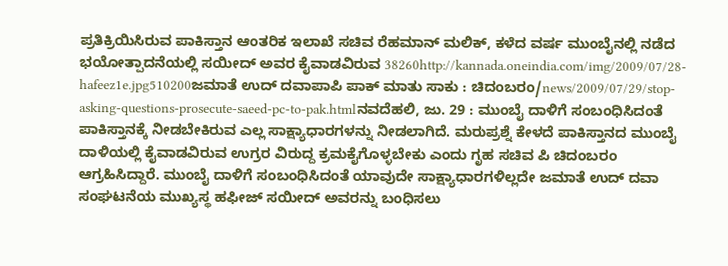ಪ್ರತಿಕ್ರಿಯಿಸಿರುವ ಪಾಕಿಸ್ತಾನ ಆಂತರಿಕ ಇಲಾಖೆ ಸಚಿವ ರೆಹಮಾನ್ ಮಲಿಕ್, ಕಳೆದ ವರ್ಷ ಮುಂಬೈನಲ್ಲಿ ನಡೆದ ಭಯೋತ್ಪಾದನೆಯಲ್ಲಿ ಸಯೀದ್ ಅವರ ಕೈವಾಡವಿರುವ 38260http://kannada.oneindia.com/img/2009/07/28-hafeez1e.jpg510200ಜಮಾತೆ ಉದ್ ದವಾಪಾಪಿ ಪಾಕ್ ಮಾತು ಸಾಕು : ಚಿದಂಬರಂ/news/2009/07/29/stop-asking-questions-prosecute-saeed-pc-to-pak.htmlನವದೆಹಲಿ, ಜು. 29 : ಮುಂಬೈ ದಾಳಿಗೆ ಸಂಬಂಧಿಸಿದಂತೆ ಪಾಕಿಸ್ತಾನಕ್ಕೆ ನೀಡಬೇಕಿರುವ ಎಲ್ಲ ಸಾಕ್ಷ್ಯಾಧಾರಗಳನ್ನು ನೀಡಲಾಗಿದೆ. ಮರುಪ್ರಶ್ನೆ ಕೇಳದೆ ಪಾಕಿಸ್ತಾನದ ಮುಂಬೈ ದಾಳಿಯಲ್ಲಿ ಕೈವಾಡವಿರುವ ಉಗ್ರರ ವಿರುದ್ದ ಕ್ರಮಕೈಗೊಳ್ಳಬೇಕು ಎಂದು ಗೃಹ ಸಚಿವ ಪಿ ಚಿದಂಬರಂ ಆಗ್ರಹಿಸಿದ್ದಾರೆ. ಮುಂಬೈ ದಾಳಿಗೆ ಸಂಬಂಧಿಸಿದಂತೆ ಯಾವುದೇ ಸಾಕ್ಷ್ಯಾಧಾರಗಳಿಲ್ಲದೇ ಜಮಾತೆ ಉದ್ ದವಾ ಸಂಘಟನೆಯ ಮುಖ್ಯಸ್ಥ ಹಫೀಜ್ ಸಯೀದ್ ಅವರನ್ನು ಬಂಧಿಸಲು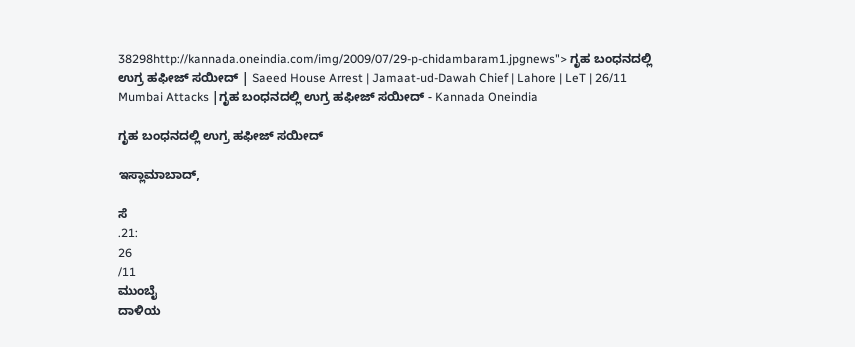38298http://kannada.oneindia.com/img/2009/07/29-p-chidambaram1.jpgnews"> ಗೃಹ ಬಂಧನದಲ್ಲಿ ಉಗ್ರ ಹಫೀಜ್ ಸಯೀದ್ | Saeed House Arrest | Jamaat-ud-Dawah Chief | Lahore | LeT | 26/11 Mumbai Attacks |ಗೃಹ ಬಂಧನದಲ್ಲಿ ಉಗ್ರ ಹಫೀಜ್ ಸಯೀದ್ - Kannada Oneindia

ಗೃಹ ಬಂಧನದಲ್ಲಿ ಉಗ್ರ ಹಫೀಜ್ ಸಯೀದ್

ಇಸ್ಲಾಮಾಬಾದ್,

ಸೆ
.21:
26
/11
ಮುಂಬೈ
ದಾಳಿಯ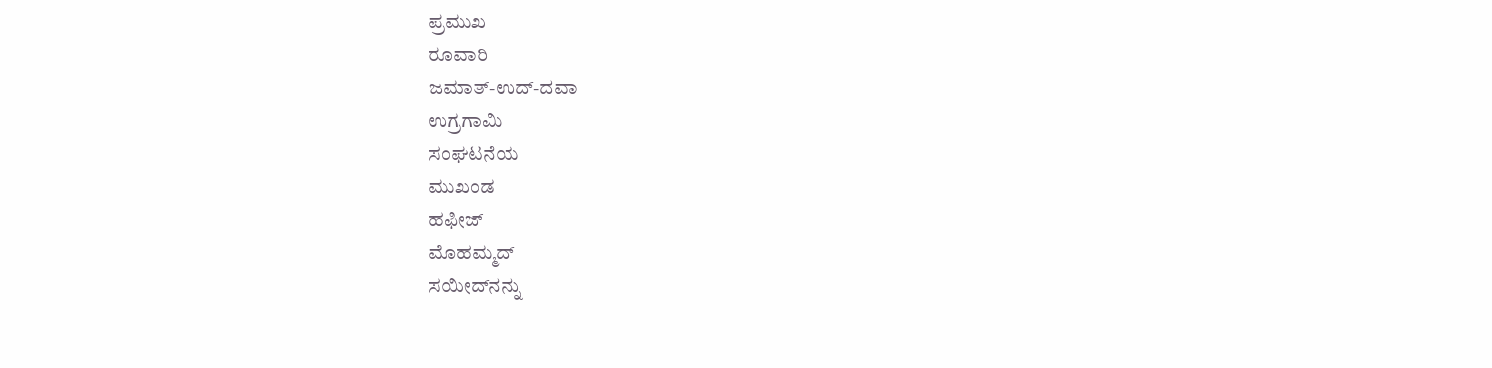ಪ್ರಮುಖ
ರೂವಾರಿ
ಜಮಾತ್-ಉದ್-ದವಾ
ಉಗ್ರಗಾಮಿ
ಸಂಘಟನೆಯ
ಮುಖಂಡ
ಹಫೀಜ್
ಮೊಹಮ್ಮದ್
ಸಯೀದ್‌ನನ್ನು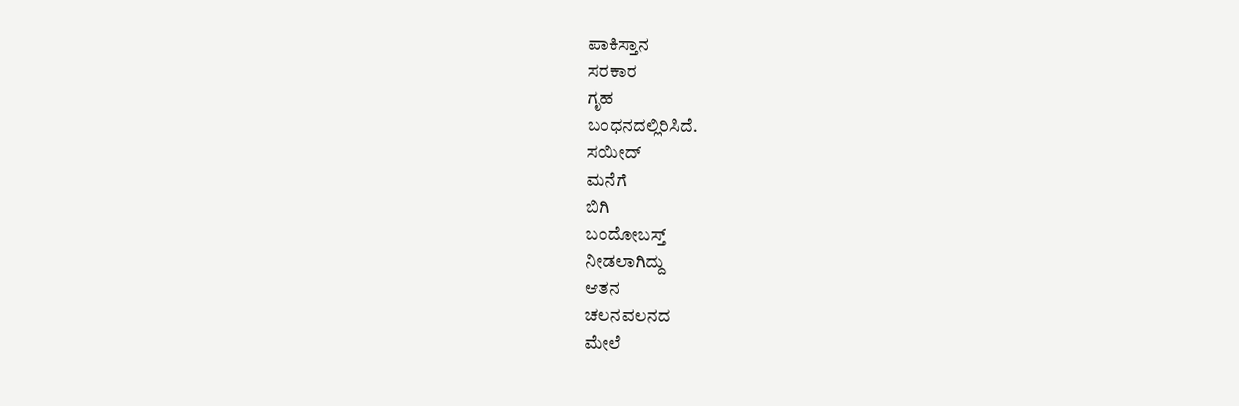ಪಾಕಿಸ್ತಾನ
ಸರಕಾರ
ಗೃಹ
ಬಂಧನದಲ್ಲಿರಿಸಿದೆ.
ಸಯೀದ್
ಮನೆಗೆ
ಬಿಗಿ
ಬಂದೋಬಸ್ತ್
ನೀಡಲಾಗಿದ್ದು
ಆತನ
ಚಲನವಲನದ
ಮೇಲೆ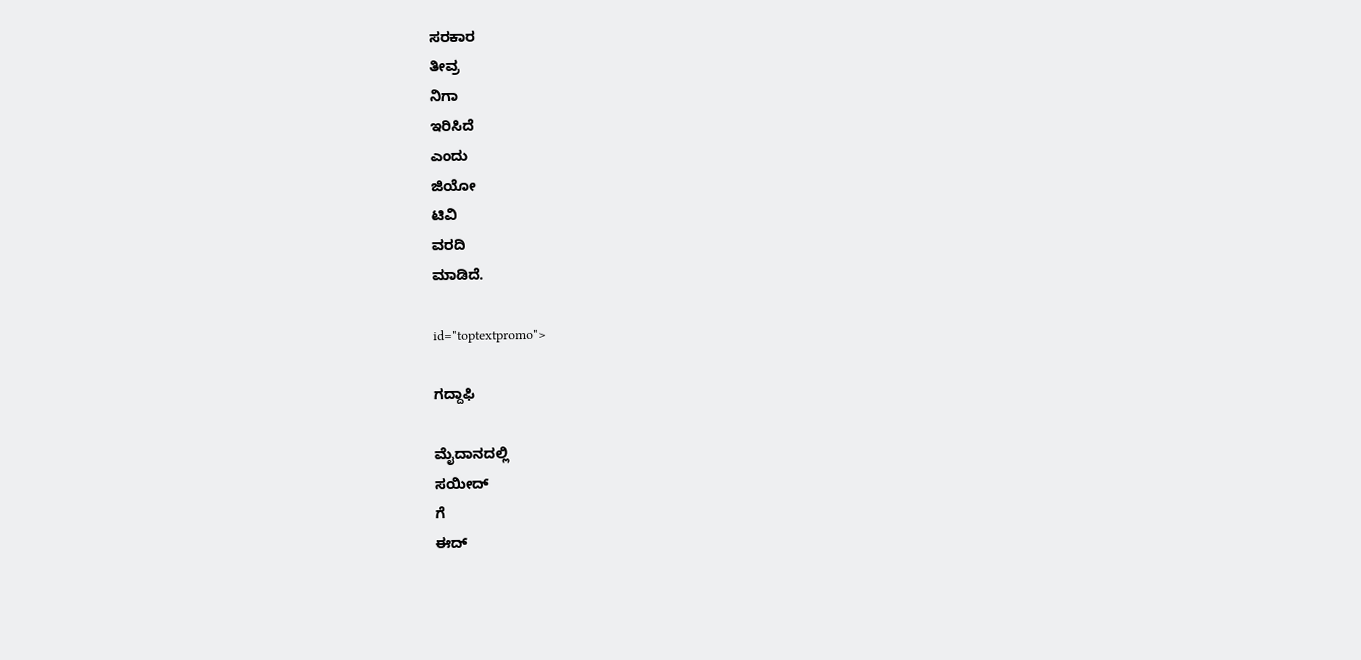ಸರಕಾರ
ತೀವ್ರ
ನಿಗಾ
ಇರಿಸಿದೆ
ಎಂದು
ಜಿಯೋ
ಟಿವಿ
ವರದಿ
ಮಾಡಿದೆ.

id="toptextpromo">

ಗದ್ದಾಫಿ

ಮೈದಾನದಲ್ಲಿ
ಸಯೀದ್
ಗೆ
ಈದ್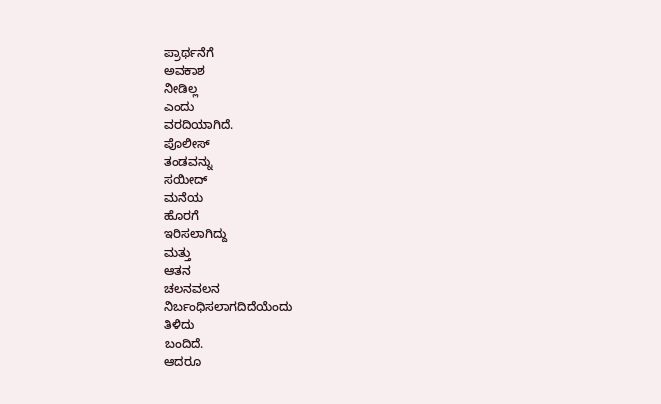ಪ್ರಾರ್ಥನೆಗೆ
ಅವಕಾಶ
ನೀಡಿಲ್ಲ
ಎಂದು
ವರದಿಯಾಗಿದೆ.
ಪೊಲೀಸ್
ತಂಡವನ್ನು
ಸಯೀದ್
ಮನೆಯ
ಹೊರಗೆ
ಇರಿಸಲಾಗಿದ್ದು
ಮತ್ತು
ಆತನ
ಚಲನವಲನ
ನಿರ್ಬಂಧಿಸಲಾಗದಿದೆಯೆಂದು
ತಿಳಿದು
ಬಂದಿದೆ.
ಆದರೂ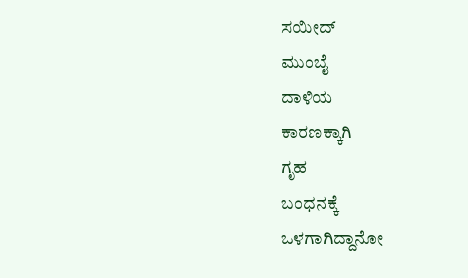ಸಯೀದ್
ಮುಂಬೈ
ದಾಳಿಯ
ಕಾರಣಕ್ಕಾಗಿ
ಗೃಹ
ಬಂಧನಕ್ಕೆ
ಒಳಗಾಗಿದ್ದಾನೋ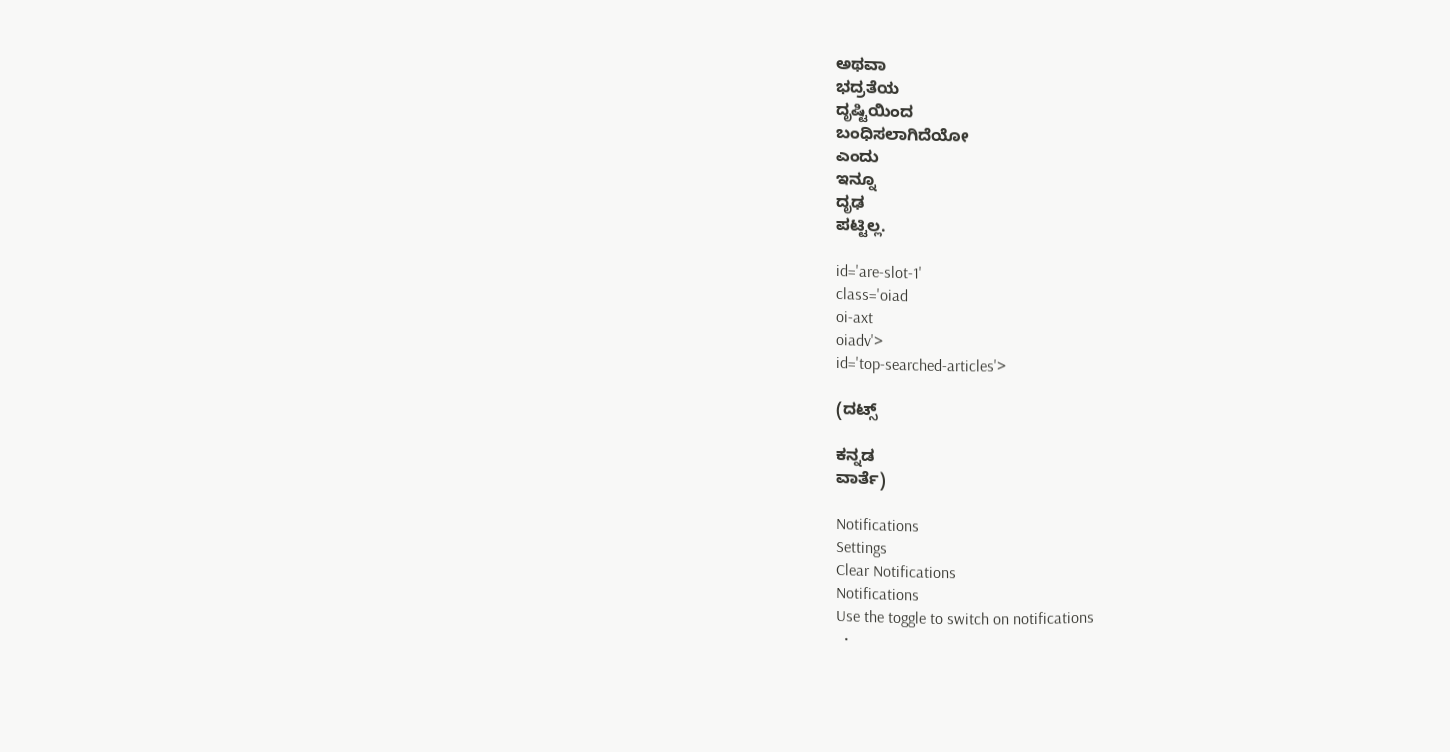ಅಥವಾ
ಭದ್ರತೆಯ
ದೃಷ್ಟಿಯಿಂದ
ಬಂಧಿಸಲಾಗಿದೆಯೋ
ಎಂದು
ಇನ್ನೂ
ದೃಢ
ಪಟ್ಟಿಲ್ಲ.

id='are-slot-1'
class='oiad
oi-axt
oiadv'>
id='top-searched-articles'>

(ದಟ್ಸ್

ಕನ್ನಡ
ವಾರ್ತೆ)

Notifications
Settings
Clear Notifications
Notifications
Use the toggle to switch on notifications
  •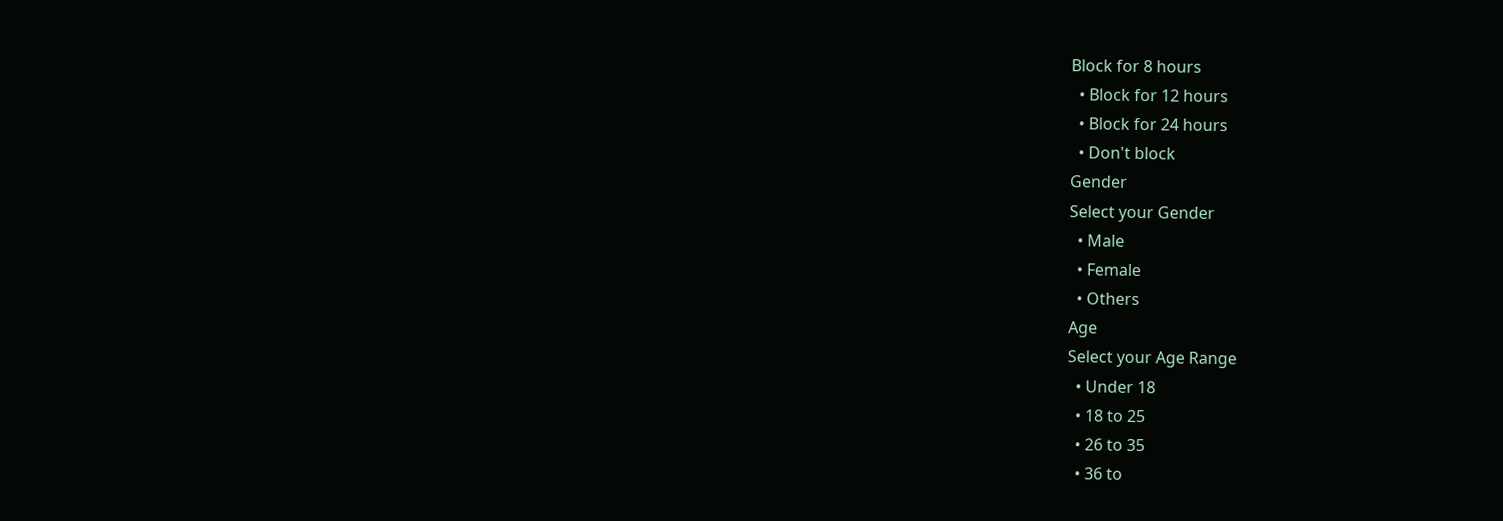Block for 8 hours
  • Block for 12 hours
  • Block for 24 hours
  • Don't block
Gender
Select your Gender
  • Male
  • Female
  • Others
Age
Select your Age Range
  • Under 18
  • 18 to 25
  • 26 to 35
  • 36 to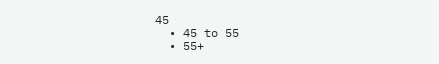45
  • 45 to 55
  • 55+